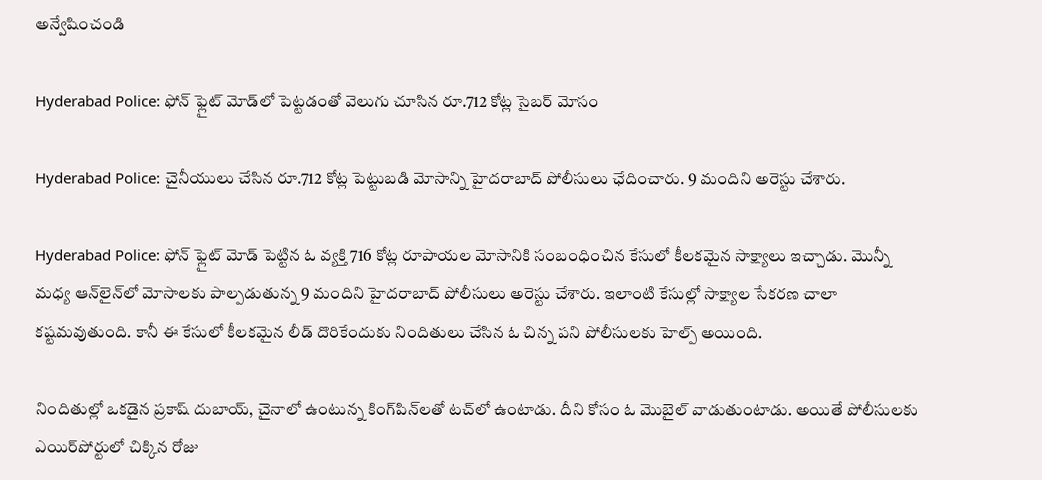అన్వేషించండి

Hyderabad Police: ఫోన్‌ ఫ్లైట్‌ మోడ్‌లో పెట్టడంతో వెలుగు చూసిన రూ.712 కోట్ల సైబర్‌ మోసం

Hyderabad Police: చైనీయులు చేసిన రూ.712 కోట్ల పెట్టుబడి మోసాన్ని హైదరాబాద్ పోలీసులు ఛేదించారు. 9 మందిని అరెస్టు చేశారు.

Hyderabad Police: ఫోన్ ఫ్లైట్‌ మోడ్‌ పెట్టిన ఓ వ్యక్తి 716 కోట్ల రూపాయల మోసానికి సంబంధించిన కేసులో కీలకమైన సాక్ష్యాలు ఇచ్చాడు. మొన్నీ మధ్య ఆన్‌లైన్‌లో మోసాలకు పాల్పడుతున్న 9 మందిని హైదరాబాద్‌ పోలీసులు అరెస్టు చేశారు. ఇలాంటి కేసుల్లో సాక్ష్యాల సేకరణ చాలా కష్టమవుతుంది. కానీ ఈ కేసులో కీలకమైన లీడ్ దొరికేందుకు నిందితులు చేసిన ఓ చిన్న పని పోలీసులకు హెల్ప్ అయింది.

నిందితుల్లో ఒకడైన ప్రకాష్‌ దుబాయ్‌, చైనాలో ఉంటున్న కింగ్‌పిన్‌లతో టచ్‌లో ఉంటాడు. దీని కోసం ఓ మొబైల్ వాడుతుంటాడు. అయితే పోలీసులకు ఎయిర్‌పోర్టులో చిక్కిన రోజు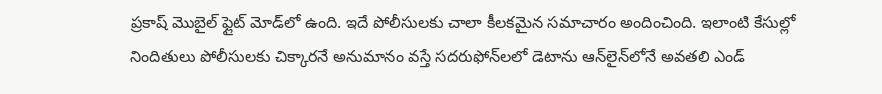ప్రకాష్‌ మొబైల్‌ ఫ్లైట్ మోడ్‌లో ఉంది. ఇదే పోలీసులకు చాలా కీలకమైన సమాచారం అందించింది. ఇలాంటి కేసుల్లో నిందితులు పోలీసులకు చిక్కారనే అనుమానం వస్తే సదరుఫోన్‌లలో డెటాను ఆన్‌లైన్‌లోనే అవతలి ఎండ్‌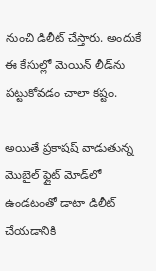నుంచి డిలీట్ చేస్తారు. అందుకే ఈ కేసుల్లో మెయిన్ లీడ్‌ను పట్టుకోవడం చాలా కష్టం.

అయితే ప్రకాషష్ వాడుతున్న మొబైల్‌ ఫ్లైట్‌ మోడ్‌లో ఉండటంతో డాటా డిలీట్ చేయడానికి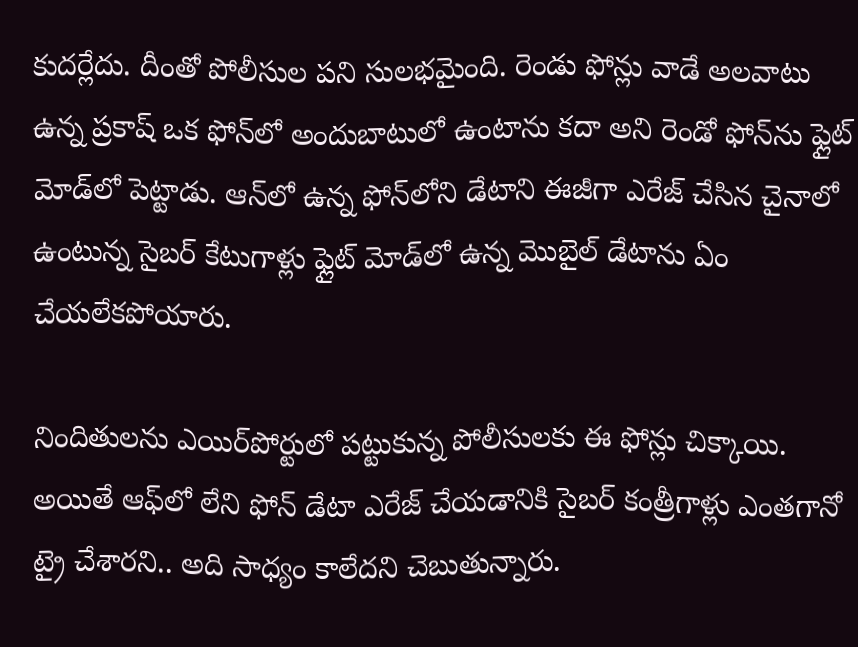కుదర్లేదు. దీంతో పోలీసుల పని సులభమైంది. రెండు ఫోన్లు వాడే అలవాటు ఉన్న ప్రకాష్‌ ఒక ఫోన్‌లో అందుబాటులో ఉంటాను కదా అని రెండో ఫోన్‌ను ఫ్లైట్‌ మోడ్‌లో పెట్టాడు. ఆన్‌లో ఉన్న ఫోన్‌లోని డేటాని ఈజీగా ఎరేజ్‌ చేసిన చైనాలో ఉంటున్న సైబర్ కేటుగాళ్లు ఫ్లైట్‌ మోడ్‌లో ఉన్న మొబైల్ డేటాను ఏం చేయలేకపోయారు.

నిందితులను ఎయిర్‌పోర్టులో పట్టుకున్న పోలీసులకు ఈ ఫోన్లు చిక్కాయి. అయితే ఆఫ్‌లో లేని ఫోన్‌ డేటా ఎరేజ్ చేయడానికి సైబర్ కంత్రీగాళ్లు ఎంతగానో ట్రై చేశారని.. అది సాధ్యం కాలేదని చెబుతున్నారు.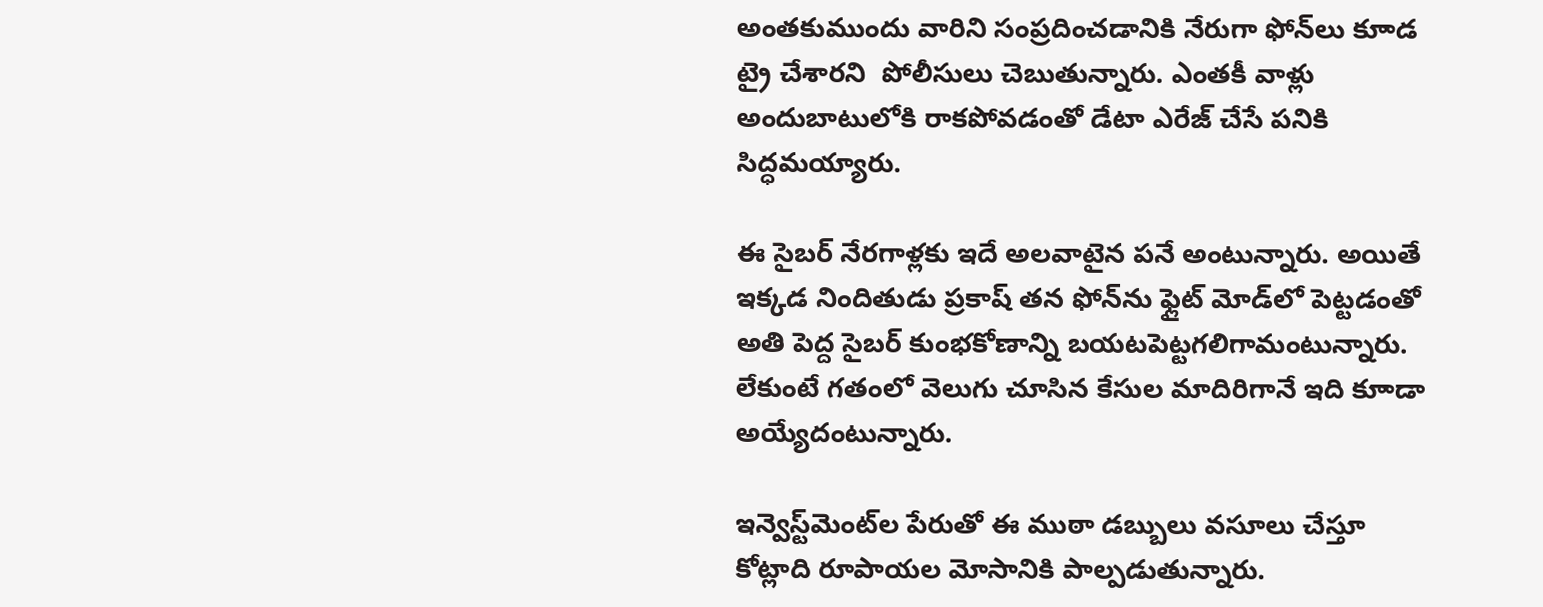అంతకుముందు వారిని సంప్రదించడానికి నేరుగా ఫోన్‌లు కూాడ ట్రై చేశారని  పోలీసులు చెబుతున్నారు. ఎంతకీ వాళ్లు అందుబాటులోకి రాకపోవడంతో డేటా ఎరేజ్ చేసే పనికి సిద్ధమయ్యారు.

ఈ సైబర్‌ నేరగాళ్లకు ఇదే అలవాటైన పనే అంటున్నారు. అయితే ఇక్కడ నిందితుడు ప్రకాష్‌ తన ఫోన్‌ను ఫ్లైట్ మోడ్‌లో పెట్టడంతో అతి పెద్ద సైబర్‌ కుంభకోణాన్ని బయటపెట్టగలిగామంటున్నారు. లేకుంటే గతంలో వెలుగు చూసిన కేసుల మాదిరిగానే ఇది కూాడా అయ్యేదంటున్నారు.

ఇన్వెస్ట్‌మెంట్‌ల పేరుతో ఈ ముఠా డబ్బులు వసూలు చేస్తూ కోట్లాది రూపాయల మోసానికి పాల్పడుతున్నారు.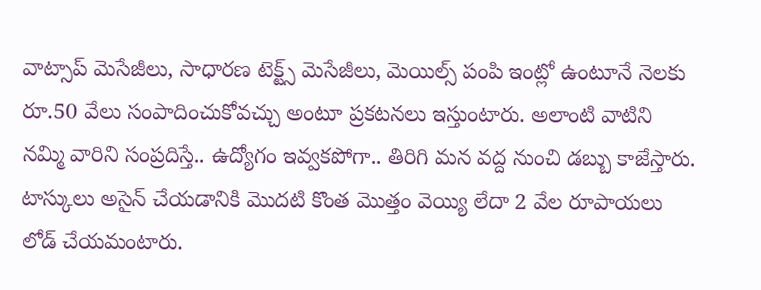వాట్సాప్ మెసేజీలు, సాధారణ టెక్ట్స్ మెసేజీలు, మెయిల్స్ పంపి ఇంట్లో ఉంటూనే నెలకు రూ.50 వేలు సంపాదించుకోవచ్చు అంటూ ప్రకటనలు ఇస్తుంటారు. అలాంటి వాటిని నమ్మి వారిని సంప్రదిస్తే.. ఉద్యోగం ఇవ్వకపోగా.. తిరిగి మన వద్ద నుంచి డబ్బు కాజేస్తారు. టాస్కులు అసైన్ చేయడానికి మొదటి కొంత మొత్తం వెయ్యి లేదా 2 వేల రూపాయలు లోడ్ చేయమంటారు.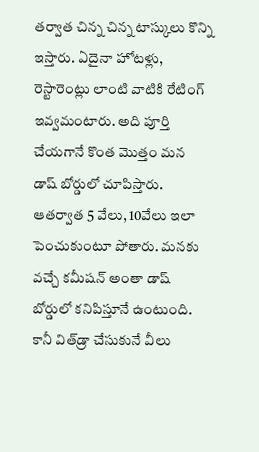తర్వాత చిన్న చిన్న టాస్కులు కొన్ని ఇస్తారు. ఏదైనా హోటళ్లు, రెస్టారెంట్లు లాంటి వాటికి రేటింగ్ ఇవ్వమంటారు. అది పూర్తి చేయగానే కొంత మొత్తం మన డాష్ బోర్డులో చూపిస్తారు. ఆతర్వాత 5 వేలు, 10వేలు ఇలా పెంచుకుంటూ పోతారు. మనకు వచ్చే కమీషన్ అంతా డాష్ బోర్డులో కనిపిస్తూనే ఉంటుంది. కానీ విత్‌డ్రా చేసుకునే వీలు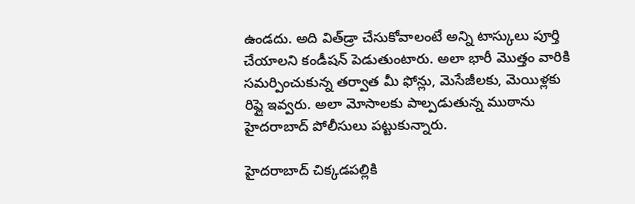ఉండదు. అది విత్‌డ్రా చేసుకోవాలంటే అన్ని టాస్కులు పూర్తి చేయాలని కండీషన్ పెడుతుంటారు. అలా భారీ మొత్తం వారికి సమర్పించుకున్న తర్వాత మీ ఫోన్లు, మెసేజీలకు, మెయిళ్లకు రిప్లై ఇవ్వరు. అలా మోసాలకు పాల్పడుతున్న ముఠాను హైదరాబాద్ పోలీసులు పట్టుకున్నారు.

హైదరాబాద్ చిక్కడపల్లికి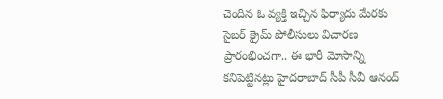చెందిన ఓ వ్యక్తి ఇచ్చిన ఫిర్యాదు మేరకు సైబర్ క్రైమ్ పోలీసులు విచారణ ప్రారంభించగా.. ఈ భారీ మోసాన్ని కనిపెట్టినట్లు హైదరాబాద్ సీపీ సీవీ ఆనంద్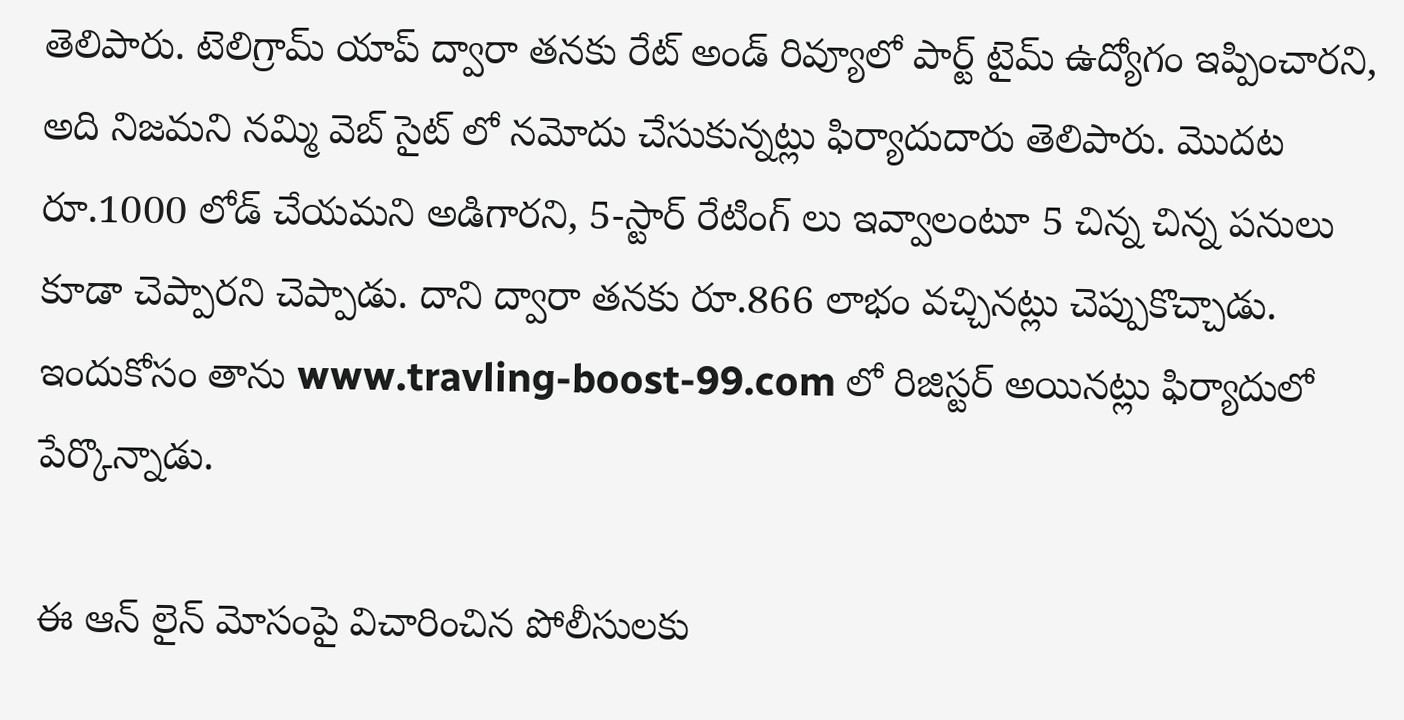తెలిపారు. టెలిగ్రామ్ యాప్ ద్వారా తనకు రేట్ అండ్ రివ్యూలో పార్ట్ టైమ్ ఉద్యోగం ఇప్పించారని, అది నిజమని నమ్మి వెబ్ సైట్ లో నమోదు చేసుకున్నట్లు ఫిర్యాదుదారు తెలిపారు. మొదట రూ.1000 లోడ్ చేయమని అడిగారని, 5-స్టార్ రేటింగ్ లు ఇవ్వాలంటూ 5 చిన్న చిన్న పనులు కూడా చెప్పారని చెప్పాడు. దాని ద్వారా తనకు రూ.866 లాభం వచ్చినట్లు చెప్పుకొచ్చాడు. ఇందుకోసం తాను www.travling-boost-99.com లో రిజిస్టర్ అయినట్లు ఫిర్యాదులో పేర్కొన్నాడు.

ఈ ఆన్ లైన్ మోసంపై విచారించిన పోలీసులకు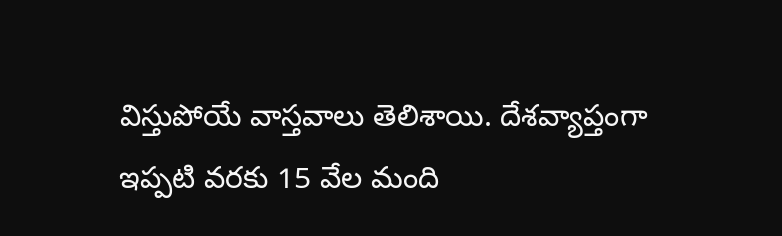విస్తుపోయే వాస్తవాలు తెలిశాయి. దేశవ్యాప్తంగా ఇప్పటి వరకు 15 వేల మంది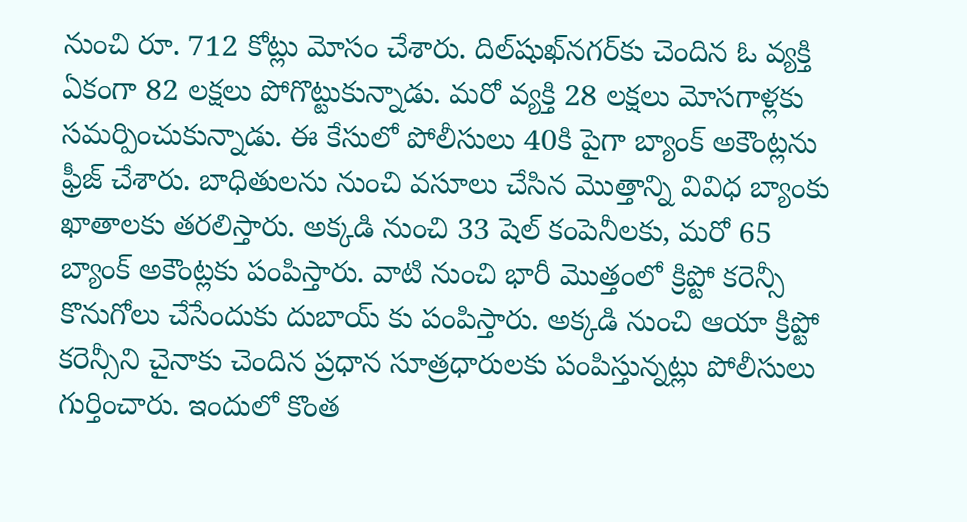నుంచి రూ. 712 కోట్లు మోసం చేశారు. దిల్‌షుఖ్‌నగర్‌కు చెందిన ఓ వ్యక్తి ఏకంగా 82 లక్షలు పోగొట్టుకున్నాడు. మరో వ్యక్తి 28 లక్షలు మోసగాళ్లకు సమర్పించుకున్నాడు. ఈ కేసులో పోలీసులు 40కి పైగా బ్యాంక్ అకౌంట్లను ఫ్రీజ్ చేశారు. బాధితులను నుంచి వసూలు చేసిన మొత్తాన్ని వివిధ బ్యాంకు ఖాతాలకు తరలిస్తారు. అక్కడి నుంచి 33 షెల్ కంపెనీలకు, మరో 65 బ్యాంక్ అకౌంట్లకు పంపిస్తారు. వాటి నుంచి భారీ మొత్తంలో క్రిప్టో కరెన్సీ కొనుగోలు చేసేందుకు దుబాయ్ కు పంపిస్తారు. అక్కడి నుంచి ఆయా క్రిప్టో కరెన్సీని చైనాకు చెందిన ప్రధాన సూత్రధారులకు పంపిస్తున్నట్లు పోలీసులు గుర్తించారు. ఇందులో కొంత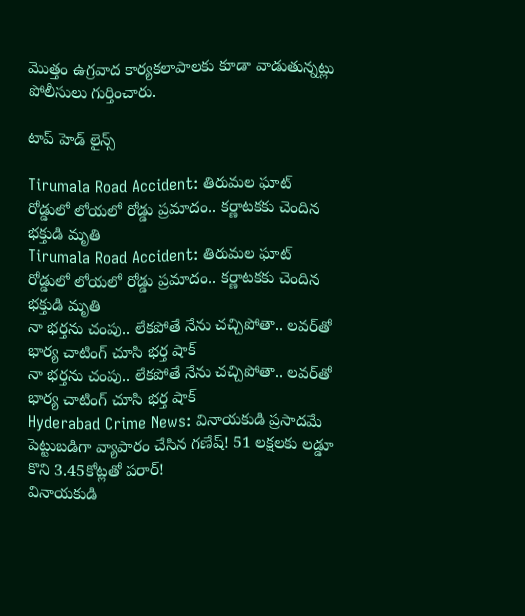మొత్తం ఉగ్రవాద కార్యకలాపాలకు కూడా వాడుతున్నట్లు పోలీసులు గుర్తించారు.

టాప్ హెడ్ లైన్స్

Tirumala Road Accident: తిరుమల ఘాట్ రోడ్డులో లోయలో రోడ్డు ప్రమాదం.. కర్ణాటకకు చెందిన భక్తుడి మృతి
Tirumala Road Accident: తిరుమల ఘాట్ రోడ్డులో లోయలో రోడ్డు ప్రమాదం.. కర్ణాటకకు చెందిన భక్తుడి మృతి
నా భర్తను చంపు.. లేకపోతే నేను చచ్చిపోతా.. లవర్‌తో భార్య చాటింగ్ చూసి భర్త షాక్
నా భర్తను చంపు.. లేకపోతే నేను చచ్చిపోతా.. లవర్‌తో భార్య చాటింగ్ చూసి భర్త షాక్
Hyderabad Crime News: వినాయకుడి ప్రసాదమే పెట్టుబడిగా వ్యాపారం చేసిన గణేష్‌! 51 లక్షలకు లడ్డూ కొని 3.45కోట్లతో పరార్‌!
వినాయకుడి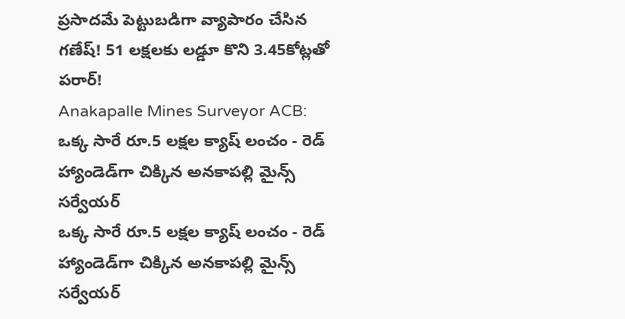ప్రసాదమే పెట్టుబడిగా వ్యాపారం చేసిన గణేష్‌! 51 లక్షలకు లడ్డూ కొని 3.45కోట్లతో పరార్‌!
Anakapalle Mines Surveyor ACB: ఒక్క సారే రూ.5 లక్షల క్యాష్ లంచం - రెడ్ హ్యాండెడ్‌గా చిక్కిన అనకాపల్లి మైన్స్ సర్వేయర్
ఒక్క సారే రూ.5 లక్షల క్యాష్ లంచం - రెడ్ హ్యాండెడ్‌గా చిక్కిన అనకాపల్లి మైన్స్ సర్వేయర్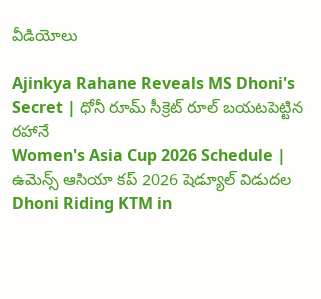వీడియోలు

Ajinkya Rahane Reveals MS Dhoni's Secret | ధోనీ రూమ్ సీక్రెట్ రూల్ బయటపెట్టిన రహానే
Women's Asia Cup 2026 Schedule | ఉమెన్స్ ఆసియా కప్ 2026 షెడ్యూల్ విడుదల
Dhoni Riding KTM in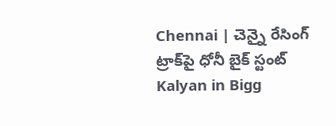Chennai | చెన్నై రేసింగ్ ట్రాక్‌పై ధోనీ బైక్ స్టంట్
Kalyan in Bigg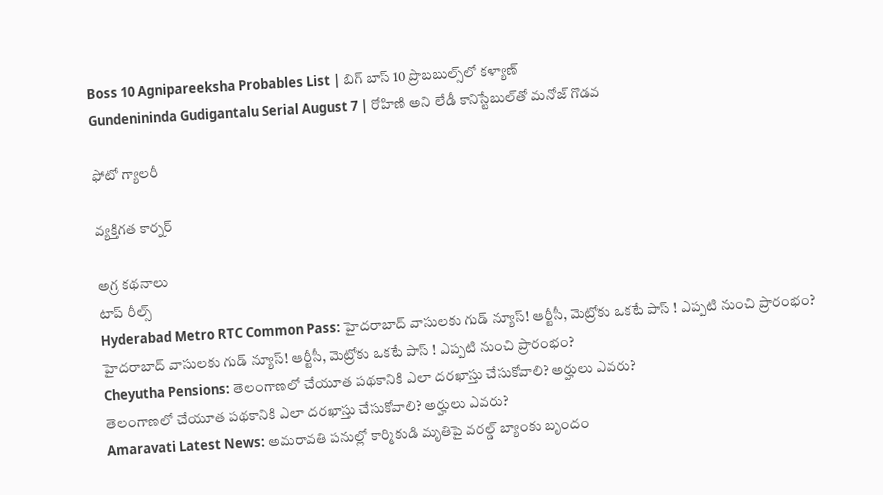Boss 10 Agnipareeksha Probables List | బిగ్ బాస్ 10 ప్రొబబుల్స్‌లో కళ్యాణ్
Gundenininda Gudigantalu Serial August 7 | రోహిణి అని లేడీ కానిస్టేబుల్‌తో మనోజ్ గొడవ

ఫోటో గ్యాలరీ

వ్యక్తిగత కార్నర్

అగ్ర కథనాలు
టాప్ రీల్స్
Hyderabad Metro RTC Common Pass: హైదరాబాద్‌ వాసులకు గుడ్‌ న్యూస్! ఆర్టీసీ, మెట్రోకు ఒకటే పాస్ ! ఎప్పటి నుంచి ప్రారంభం?
హైదరాబాద్‌ వాసులకు గుడ్‌ న్యూస్! ఆర్టీసీ, మెట్రోకు ఒకటే పాస్ ! ఎప్పటి నుంచి ప్రారంభం?
Cheyutha Pensions: తెలంగాణలో చేయూత పథకానికి ఎలా దరఖాస్తు చేసుకోవాలి? అర్హులు ఎవరు?
తెలంగాణలో చేయూత పథకానికి ఎలా దరఖాస్తు చేసుకోవాలి? అర్హులు ఎవరు?
Amaravati Latest News: అమరావతి పనుల్లో కార్మికుడి మృతిపై వరల్డ్ బ్యాంకు బృందం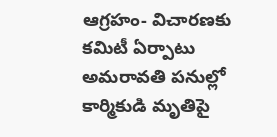ఆగ్రహం- విచారణకు కమిటీ ఏర్పాటు
అమరావతి పనుల్లో కార్మికుడి మృతిపై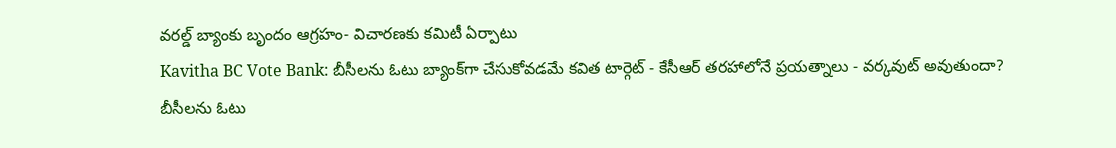వరల్డ్ బ్యాంకు బృందం ఆగ్రహం- విచారణకు కమిటీ ఏర్పాటు
Kavitha BC Vote Bank: బీసీలను ఓటు బ్యాంక్‌గా చేసుకోవడమే కవిత టార్గెట్ - కేసీఆర్ తరహాలోనే ప్రయత్నాలు - వర్కవుట్ అవుతుందా?
బీసీలను ఓటు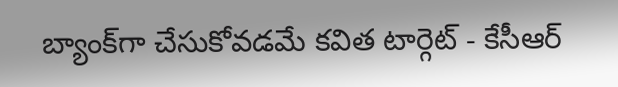బ్యాంక్‌గా చేసుకోవడమే కవిత టార్గెట్ - కేసీఆర్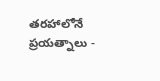తరహాలోనే ప్రయత్నాలు -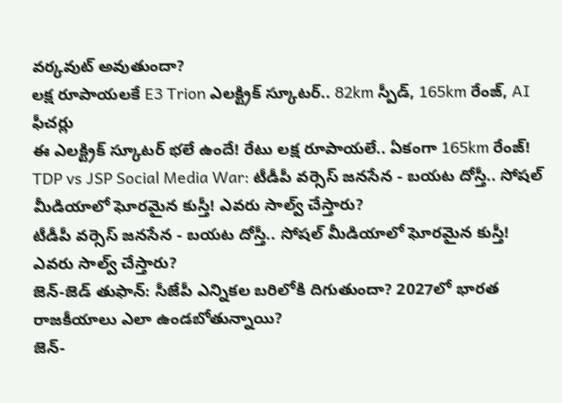వర్కవుట్ అవుతుందా?
లక్ష రూపాయలకే E3 Trion ఎలక్ట్రిక్ స్కూటర్.. 82km స్పీడ్‌, 165km రేంజ్‌, AI ఫీచర్లు
ఈ ఎలక్ట్రిక్‌ స్కూటర్‌ భలే ఉందే! రేటు లక్ష రూపాయలే.. ఏకంగా 165km రేంజ్‌!
TDP vs JSP Social Media War: టీడీపీ వర్సెస్ జనసేన - బయట దోస్తీ.. సోషల్ మీడియాలో ఘోరమైన కుస్తీ! ఎవరు సాల్వ్ చేస్తారు?
టీడీపీ వర్సెస్ జనసేన - బయట దోస్తీ.. సోషల్ మీడియాలో ఘోరమైన కుస్తీ! ఎవరు సాల్వ్ చేస్తారు?
జెన్-జెడ్ తుఫాన్: సీజేపీ ఎన్నికల బరిలోకి దిగుతుందా? 2027లో భారత రాజకీయాలు ఎలా ఉండబోతున్నాయి?
జెన్-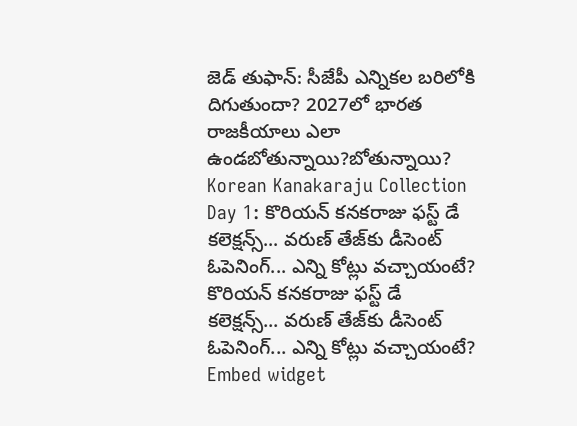జెడ్ తుఫాన్: సీజేపీ ఎన్నికల బరిలోకి దిగుతుందా? 2027లో భారత రాజకీయాలు ఎలా ఉండబోతున్నాయి?బోతున్నాయి?
Korean Kanakaraju Collection Day 1: కొరియన్ కనకరాజు ఫస్ట్ డే కలెక్షన్స్... వరుణ్ తేజ్‌కు డీసెంట్ ఓపెనింగ్... ఎన్ని కోట్లు వచ్చాయంటే?
కొరియన్ కనకరాజు ఫస్ట్ డే కలెక్షన్స్... వరుణ్ తేజ్‌కు డీసెంట్ ఓపెనింగ్... ఎన్ని కోట్లు వచ్చాయంటే?
Embed widget